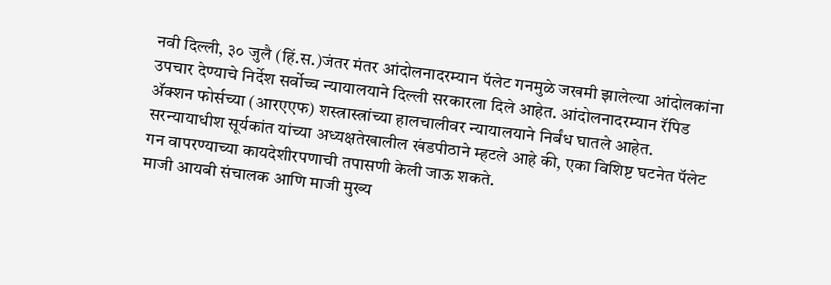नवी दिल्ली, ३० जुलै (हिं.स.)जंतर मंतर आंदोलनादरम्यान पॅलेट गनमुळे जखमी झालेल्या आंदोलकांना उपचार देण्याचे निर्देश सर्वोच्च न्यायालयाने दिल्ली सरकारला दिले आहेत. आंदोलनादरम्यान रॅपिड ॲक्शन फोर्सच्या (आरएएफ) शस्त्रास्त्रांच्या हालचालीवर न्यायालयाने निर्बंध घातले आहेत.
सरन्यायाधीश सूर्यकांत यांच्या अध्यक्षतेखालील खंडपीठाने म्हटले आहे की, एका विशिष्ट घटनेत पॅलेट गन वापरण्याच्या कायदेशीरपणाची तपासणी केली जाऊ शकते.
माजी आयबी संचालक आणि माजी मुख्य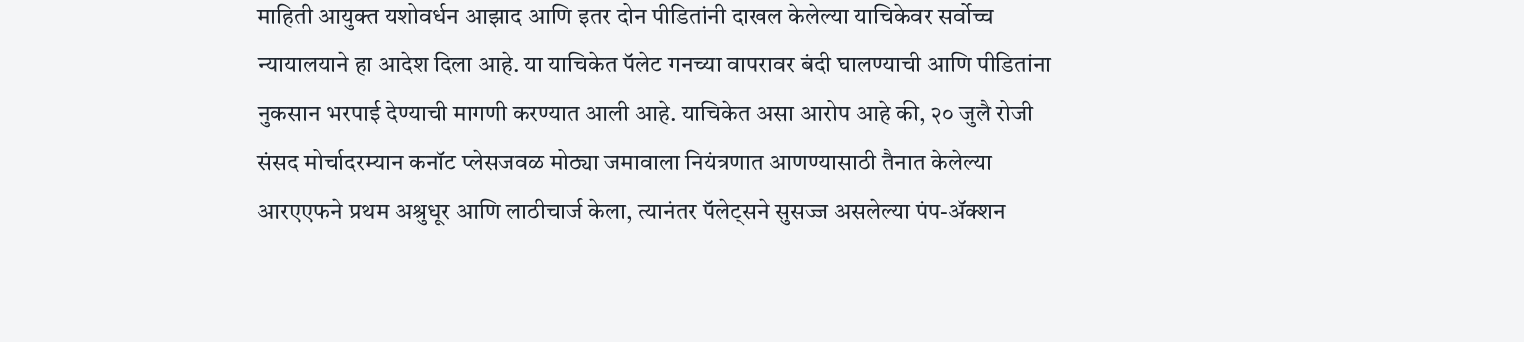माहिती आयुक्त यशोवर्धन आझाद आणि इतर दोन पीडितांनी दाखल केलेल्या याचिकेवर सर्वोच्च न्यायालयाने हा आदेश दिला आहे. या याचिकेत पॅलेट गनच्या वापरावर बंदी घालण्याची आणि पीडितांना नुकसान भरपाई देण्याची मागणी करण्यात आली आहे. याचिकेत असा आरोप आहे की, २० जुलै रोजी संसद मोर्चादरम्यान कनॉट प्लेसजवळ मोठ्या जमावाला नियंत्रणात आणण्यासाठी तैनात केलेल्या आरएएफने प्रथम अश्रुधूर आणि लाठीचार्ज केला, त्यानंतर पॅलेट्सने सुसज्ज असलेल्या पंप-ॲक्शन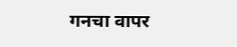गनचा वापर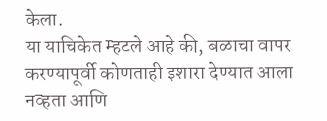केला.
या याचिकेत म्हटले आहे की, बळाचा वापर करण्यापूर्वी कोणताही इशारा देण्यात आला नव्हता आणि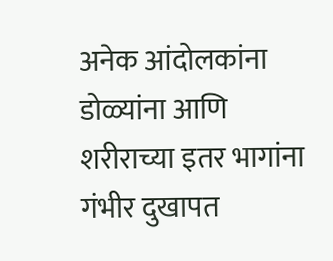अनेक आंदोलकांना डोळ्यांना आणि शरीराच्या इतर भागांना गंभीर दुखापत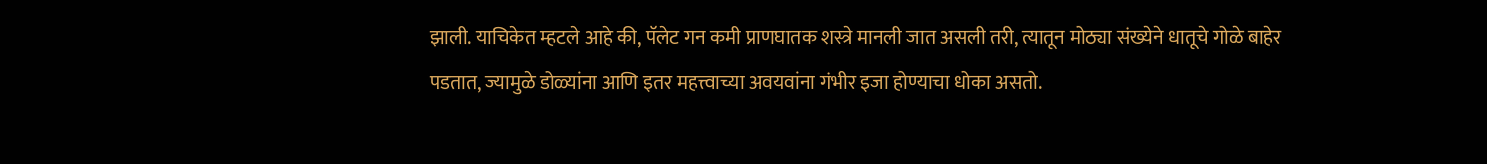झाली. याचिकेत म्हटले आहे की, पॅलेट गन कमी प्राणघातक शस्त्रे मानली जात असली तरी, त्यातून मोठ्या संख्येने धातूचे गोळे बाहेर पडतात, ज्यामुळे डोळ्यांना आणि इतर महत्त्वाच्या अवयवांना गंभीर इजा होण्याचा धोका असतो.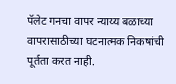पॅलेट गनचा वापर न्याय्य बळाच्या वापरासाठीच्या घटनात्मक निकषांची पूर्तता करत नाही.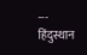---
हिंदुस्थान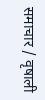समाचार / वृषाली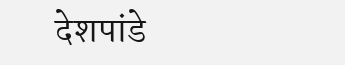देशपांडे